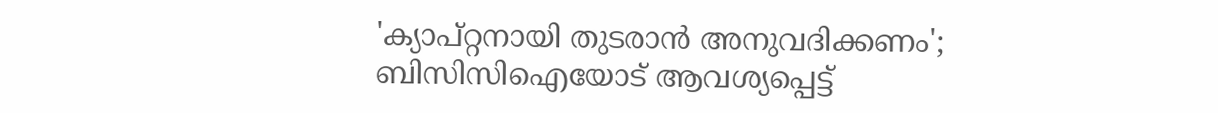'ക്യാപ്റ്റനായി തുടരാന്‍ അനുവദിക്കണം'; ബിസിസിഐയോട് ആവശ്യപ്പെട്ട്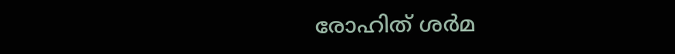രോഹിത് ശര്‍മ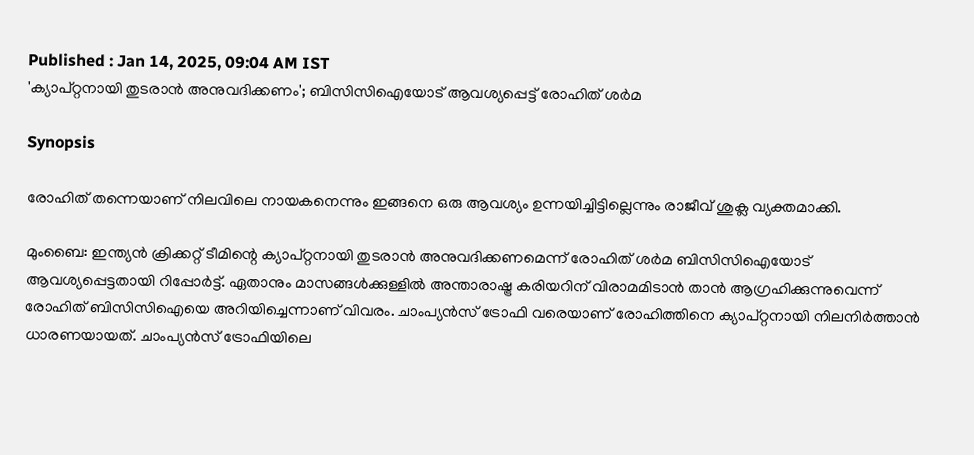Published : Jan 14, 2025, 09:04 AM IST
'ക്യാപ്റ്റനായി തുടരാന്‍ അനുവദിക്കണം'; ബിസിസിഐയോട് ആവശ്യപ്പെട്ട് രോഹിത് ശര്‍മ

Synopsis

രോഹിത് തന്നെയാണ് നിലവിലെ നായകനെന്നും ഇങ്ങനെ ഒരു ആവശ്യം ഉന്നയിച്ചിട്ടില്ലെന്നും രാജീവ് ശുക്ല വ്യക്തമാക്കി.

മുംബൈ: ഇന്ത്യന്‍ ക്രിക്കറ്റ് ടീമിന്റെ ക്യാപ്റ്റനായി തുടരാന്‍ അനുവദിക്കണമെന്ന് രോഹിത് ശര്‍മ ബിസിസിഐയോട് ആവശ്യപ്പെട്ടതായി റിപ്പോര്‍ട്ട്. ഏതാനും മാസങ്ങള്‍ക്കുള്ളില്‍ അന്താരാഷ്ട്ര കരിയറിന് വിരാമമിടാന്‍ താന്‍ ആഗ്രഹിക്കുന്നുവെന്ന് രോഹിത് ബിസിസിഐയെ അറിയിച്ചെന്നാണ് വിവരം. ചാംപ്യന്‍സ് ട്രോഫി വരെയാണ് രോഹിത്തിനെ ക്യാപ്റ്റനായി നിലനിര്‍ത്താന്‍ ധാരണയായത്. ചാംപ്യന്‍സ് ട്രോഫിയിലെ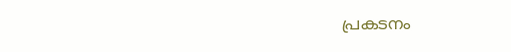പ്രകടനം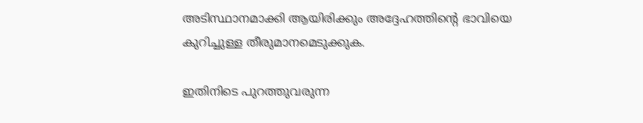അടിസ്ഥാനമാക്കി ആയിരിക്കും അദ്ദേഹത്തിന്റെ ഭാവിയെ കുറിച്ചുള്ള തീരുമാനമെടുക്കുക.

ഇതിനിടെ പുറത്തുവരുന്ന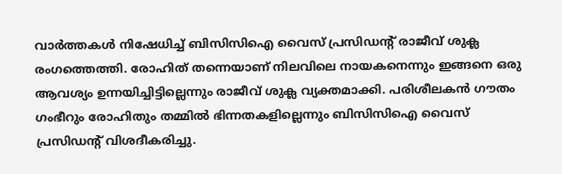വാര്‍ത്തകള്‍ നിഷേധിച്ച് ബിസിസിഐ വൈസ് പ്രസിഡന്റ് രാജീവ് ശുക്ല രംഗത്തെത്തി. രോഹിത് തന്നെയാണ് നിലവിലെ നായകനെന്നും ഇങ്ങനെ ഒരു ആവശ്യം ഉന്നയിച്ചിട്ടില്ലെന്നും രാജീവ് ശുക്ല വ്യക്തമാക്കി. പരിശീലകന്‍ ഗൗതം ഗംഭീറും രോഹിതും തമ്മില്‍ ഭിന്നതകളില്ലെന്നും ബിസിസിഐ വൈസ് പ്രസിഡന്റ് വിശദീകരിച്ചു.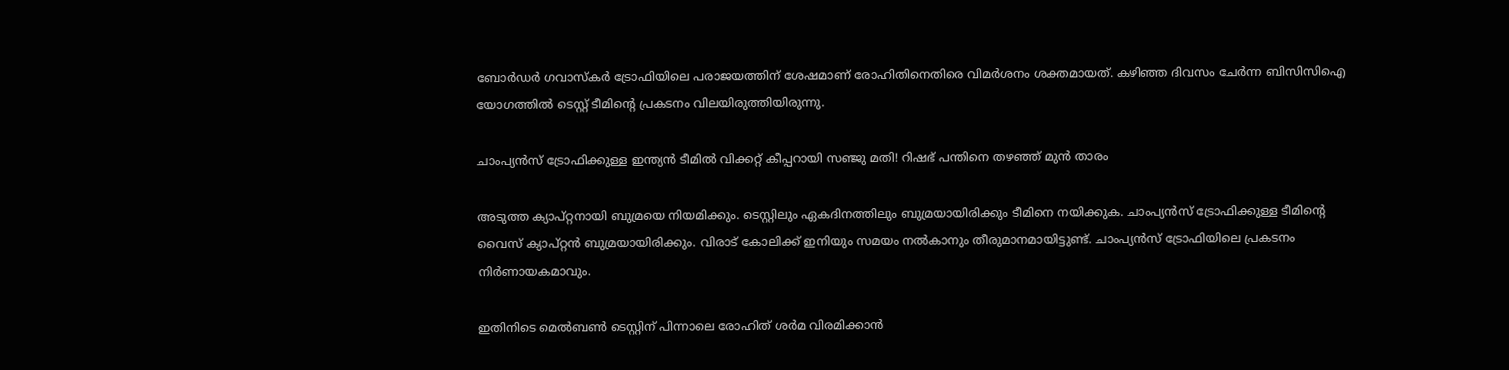ബോര്‍ഡര്‍ ഗവാസ്‌കര്‍ ട്രോഫിയിലെ പരാജയത്തിന് ശേഷമാണ് രോഹിതിനെതിരെ വിമര്‍ശനം ശക്തമായത്. കഴിഞ്ഞ ദിവസം ചേര്‍ന്ന ബിസിസിഐ യോഗത്തില്‍ ടെസ്റ്റ് ടീമിന്റെ പ്രകടനം വിലയിരുത്തിയിരുന്നു.

ചാംപ്യന്‍സ് ട്രോഫിക്കുള്ള ഇന്ത്യന്‍ ടീമില്‍ വിക്കറ്റ് കീപ്പറായി സഞ്ജു മതി! റിഷഭ് പന്തിനെ തഴഞ്ഞ് മുന്‍ താരം

അടുത്ത ക്യാപ്റ്റനായി ബുമ്രയെ നിയമിക്കും. ടെസ്റ്റിലും ഏകദിനത്തിലും ബുമ്രയായിരിക്കും ടീമിനെ നയിക്കുക. ചാംപ്യന്‍സ് ട്രോഫിക്കുള്ള ടീമിന്റെ വൈസ് ക്യാപ്റ്റന്‍ ബുമ്രയായിരിക്കും. വിരാട് കോലിക്ക് ഇനിയും സമയം നല്‍കാനും തീരുമാനമായിട്ടുണ്ട്. ചാംപ്യന്‍സ് ട്രോഫിയിലെ പ്രകടനം നിര്‍ണായകമാവും.

ഇതിനിടെ മെല്‍ബണ്‍ ടെസ്റ്റിന് പിന്നാലെ രോഹിത് ശര്‍മ വിരമിക്കാന്‍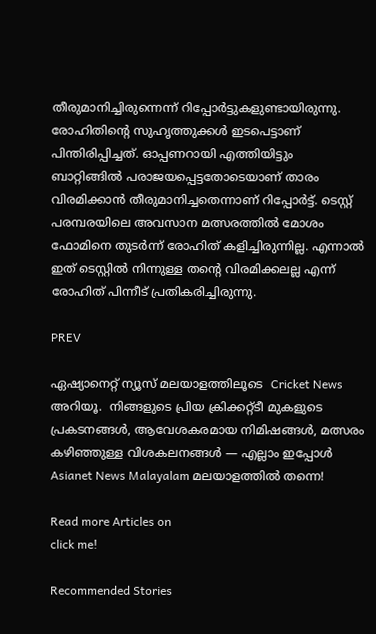തീരുമാനിച്ചിരുന്നെന്ന് റിപ്പോര്‍ട്ടുകളുണ്ടായിരുന്നു. രോഹിതിന്റെ സുഹൃത്തുക്കള്‍ ഇടപെട്ടാണ് പിന്തിരിപ്പിച്ചത്. ഓപ്പണറായി എത്തിയിട്ടും ബാറ്റിങ്ങില്‍ പരാജയപ്പെട്ടതോടെയാണ് താരം വിരമിക്കാന്‍ തീരുമാനിച്ചതെന്നാണ് റിപ്പോര്‍ട്ട്. ടെസ്റ്റ് പരമ്പരയിലെ അവസാന മത്സരത്തില്‍ മോശം ഫോമിനെ തുടര്‍ന്ന് രോഹിത് കളിച്ചിരുന്നില്ല. എന്നാല്‍ ഇത് ടെസ്റ്റില്‍ നിന്നുള്ള തന്റെ വിരമിക്കലല്ല എന്ന് രോഹിത് പിന്നീട് പ്രതികരിച്ചിരുന്നു.

PREV

ഏഷ്യാനെറ്റ് ന്യൂസ് മലയാളത്തിലൂടെ  Cricket News അറിയൂ.  നിങ്ങളുടെ പ്രിയ ക്രിക്കറ്റ്ടീ മുകളുടെ പ്രകടനങ്ങൾ, ആവേശകരമായ നിമിഷങ്ങൾ, മത്സരം കഴിഞ്ഞുള്ള വിശകലനങ്ങൾ — എല്ലാം ഇപ്പോൾ Asianet News Malayalam മലയാളത്തിൽ തന്നെ!

Read more Articles on
click me!

Recommended Stories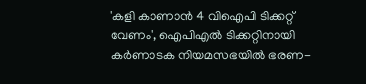'കളി കാണാൻ 4 വിഐപി ടിക്കറ്റ് വേണം', ഐപിഎൽ ടിക്കറ്റിനായി കർണാടക നിയമസഭയിൽ ഭരണ-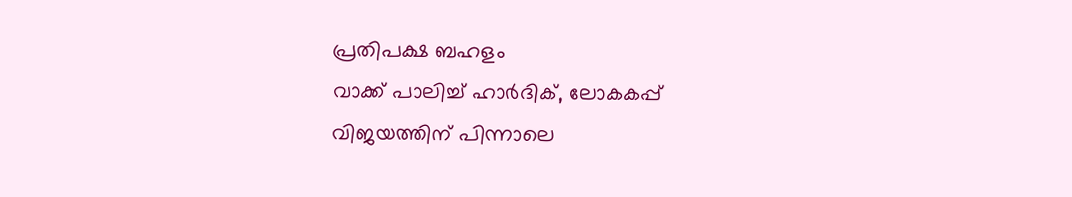പ്രതിപക്ഷ ബഹളം
വാക്ക് പാലിച്ച് ഹാർദിക്, ലോകകപ്പ് വിജയത്തിന് പിന്നാലെ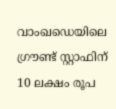വാംഖഡെയിലെ ഗ്രൗണ്ട് സ്റ്റാഫിന് 10 ലക്ഷം രൂപ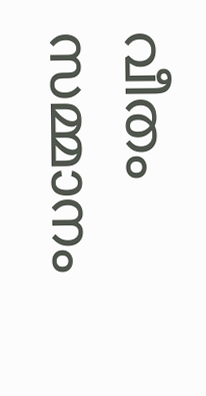വീതം സമ്മാനം